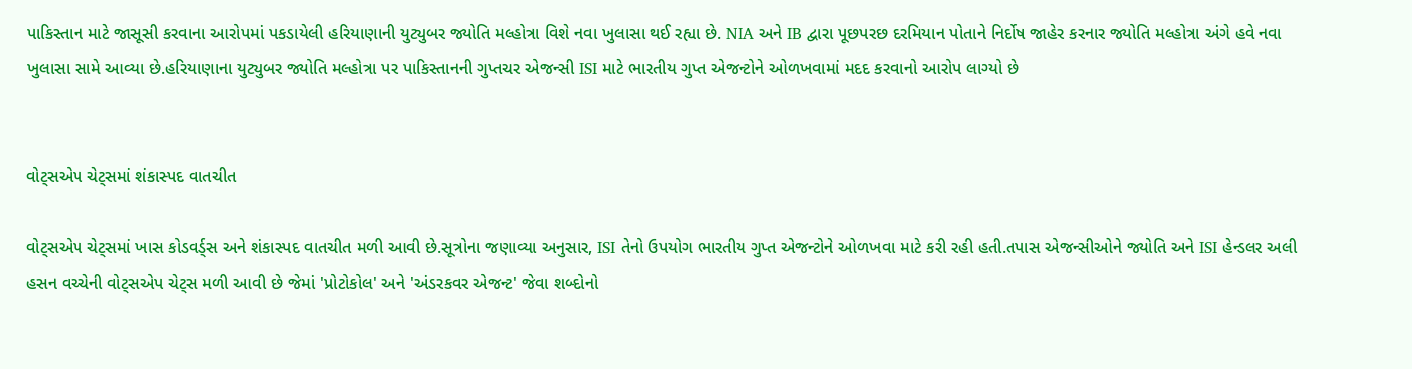પાકિસ્તાન માટે જાસૂસી કરવાના આરોપમાં પકડાયેલી હરિયાણાની યુટ્યુબર જ્યોતિ મલ્હોત્રા વિશે નવા ખુલાસા થઈ રહ્યા છે. NIA અને IB દ્વારા પૂછપરછ દરમિયાન પોતાને નિર્દોષ જાહેર કરનાર જ્યોતિ મલ્હોત્રા અંગે હવે નવા ખુલાસા સામે આવ્યા છે.હરિયાણાના યુટ્યુબર જ્યોતિ મલ્હોત્રા પર પાકિસ્તાનની ગુપ્તચર એજન્સી ISI માટે ભારતીય ગુપ્ત એજન્ટોને ઓળખવામાં મદદ કરવાનો આરોપ લાગ્યો છે


વોટ્સએપ ચેટ્સમાં શંકાસ્પદ વાતચીત

વોટ્સએપ ચેટ્સમાં ખાસ કોડવર્ડ્સ અને શંકાસ્પદ વાતચીત મળી આવી છે.સૂત્રોના જણાવ્યા અનુસાર, ISI તેનો ઉપયોગ ભારતીય ગુપ્ત એજન્ટોને ઓળખવા માટે કરી રહી હતી.તપાસ એજન્સીઓને જ્યોતિ અને ISI હેન્ડલર અલી હસન વચ્ચેની વોટ્સએપ ચેટ્સ મળી આવી છે જેમાં 'પ્રોટોકોલ' અને 'અંડરકવર એજન્ટ' જેવા શબ્દોનો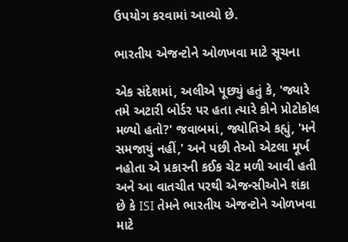ઉપયોગ કરવામાં આવ્યો છે.

ભારતીય એજન્ટોને ઓળખવા માટે સૂચના

એક સંદેશમાં, અલીએ પૂછ્યું હતું કે, 'જ્યારે તમે અટારી બોર્ડર પર હતા ત્યારે કોને પ્રોટોકોલ મળ્યો હતો?' જવાબમાં, જ્યોતિએ કહ્યું, 'મને સમજાયું નહીં,' અને પછી તેઓ એટલા મૂર્ખ નહોતા એ પ્રકારની કઈક ચેટ મળી આવી હતી અને આ વાતચીત પરથી એજન્સીઓને શંકા છે કે ISI તેમને ભારતીય એજન્ટોને ઓળખવા માટે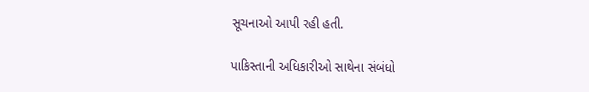સૂચનાઓ આપી રહી હતી.

પાકિસ્તાની અધિકારીઓ સાથેના સંબંધો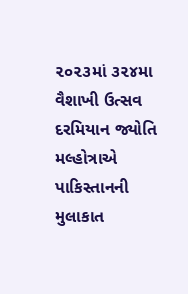૨૦૨૩માં ૩૨૪મા વૈશાખી ઉત્સવ દરમિયાન જ્યોતિ મલ્હોત્રાએ પાકિસ્તાનની મુલાકાત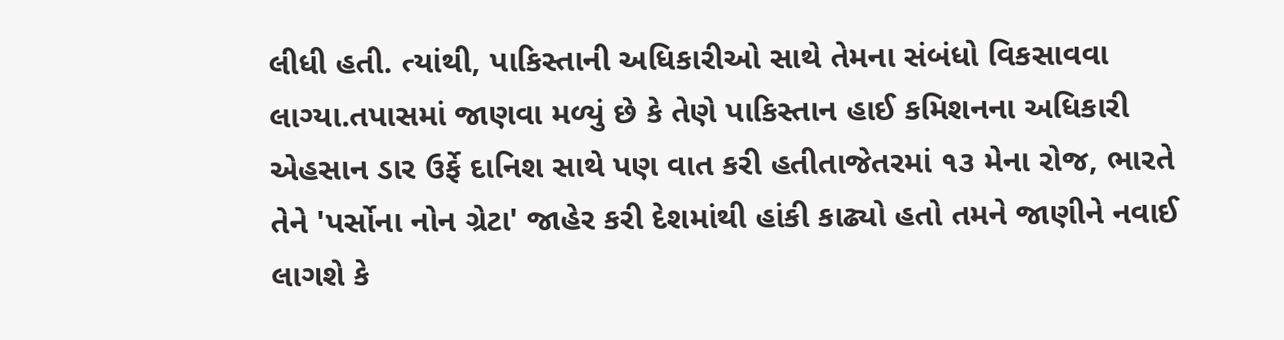લીધી હતી. ત્યાંથી, પાકિસ્તાની અધિકારીઓ સાથે તેમના સંબંધો વિકસાવવા લાગ્યા.તપાસમાં જાણવા મળ્યું છે કે તેણે પાકિસ્તાન હાઈ કમિશનના અધિકારી એહસાન ડાર ઉર્ફે દાનિશ સાથે પણ વાત કરી હતીતાજેતરમાં ૧૩ મેના રોજ, ભારતે તેને 'પર્સોના નોન ગ્રેટા' જાહેર કરી દેશમાંથી હાંકી કાઢ્યો હતો તમને જાણીને નવાઈ લાગશે કે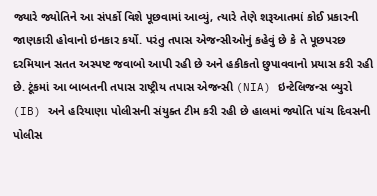જ્યારે જ્યોતિને આ સંપર્કો વિશે પૂછવામાં આવ્યું, ત્યારે તેણે શરૂઆતમાં કોઈ પ્રકારની જાણકારી હોવાનો ઇનકાર કર્યો. પરંતુ તપાસ એજન્સીઓનું કહેવું છે કે તે પૂછપરછ દરમિયાન સતત અસ્પષ્ટ જવાબો આપી રહી છે અને હકીકતો છુપાવવાનો પ્રયાસ કરી રહી છે. ટૂંકમાં આ બાબતની તપાસ રાષ્ટ્રીય તપાસ એજન્સી (NIA) ઇન્ટેલિજન્સ બ્યુરો (IB) અને હરિયાણા પોલીસની સંયુક્ત ટીમ કરી રહી છે હાલમાં જ્યોતિ પાંચ દિવસની પોલીસ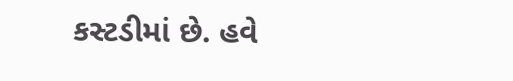કસ્ટડીમાં છે. હવે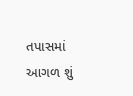તપાસમાં આગળ શું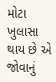મોટા ખુલાસા થાય છે એ જોવાનું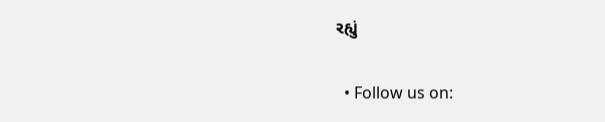રહ્યું

  • Follow us on: